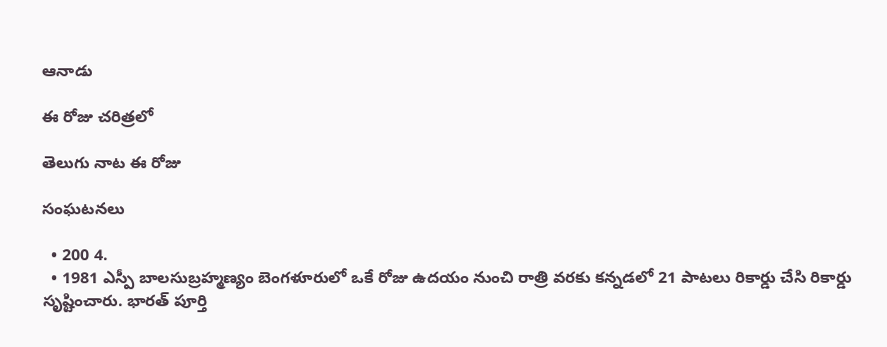ఆనాడు

ఈ రోజు చరిత్రలో

తెలుగు నాట ఈ రోజు

సంఘటనలు

  • 200 4.
  • 1981 ఎస్పీ బాలసుబ్రహ్మణ్యం బెంగళూరులో ఒకే రోజు ఉదయం నుంచి రాత్రి వరకు కన్నడలో 21 పాటలు రికార్డు చేసి రికార్డు సృష్టించారు. భారత్ పూర్తి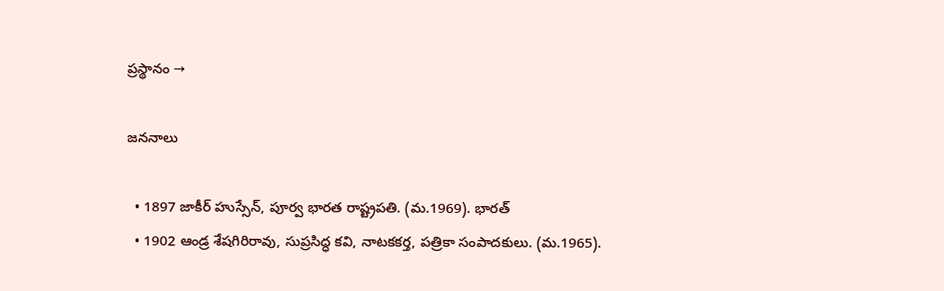ప్రస్థానం →

జననాలు

  • 1897 జాకీర్ హుస్సేన్, పూర్వ భారత రాష్ట్రపతి. (మ.1969). భారత్
  • 1902 ఆండ్ర శేషగిరిరావు, సుప్రసిద్ధ కవి, నాటకకర్త, పత్రికా సంపాదకులు. (మ.1965).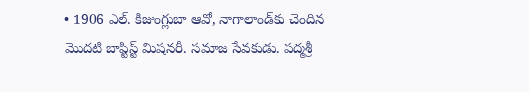• 1906 ఎల్. కిజుంగ్లుబా ఆవో, నాగాలాండ్‌కు చెందిన మొదటి బాప్టిస్ట్ మిషనరీ. సమాజ సేవకుడు. పద్మశ్రీ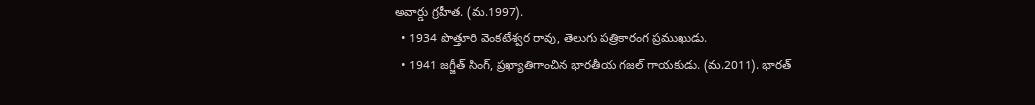అవార్డు గ్రహీత. (మ.1997).
  • 1934 పొత్తూరి వెంకటేశ్వర రావు, తెలుగు పత్రికారంగ ప్రముఖుడు.
  • 1941 జగ్జీత్ సింగ్, ప్రఖ్యాతిగాంచిన భారతీయ గజల్ గాయకుడు. (మ.2011). భారత్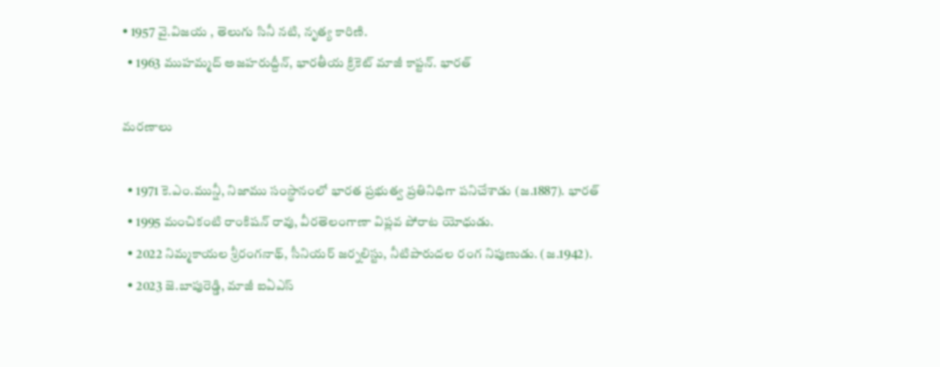• 1957 వై.విజయ , తెలుగు సినీ నటి, నృత్య కారిణి.
  • 1963 ముహమ్మద్ అజహరుద్దీన్, భారతీయ క్రికెట్ మాజీ కాప్టన్. భారత్

మరణాలు

  • 1971 కె.ఎం.మున్షీ, నిజాము సంస్థానంలో భారత ప్రభుత్వ ప్రతినిధిగా పనిచేశాడు (జ.1887). భారత్
  • 1995 మంచికంటి రాంకిషన్‌ రావు, వీరతెలంగాణా విప్లవ పోరాట యోధుడు.
  • 2022 నిమ్మకాయల శ్రీరంగనాథ్‌, సీనియర్‌ జర్నలిస్టు, నీటిపారుదల రంగ నిపుణుడు. (జ.1942).
  • 2023 జె.బాపురెడ్డి, మాజీ ఐఏఎస్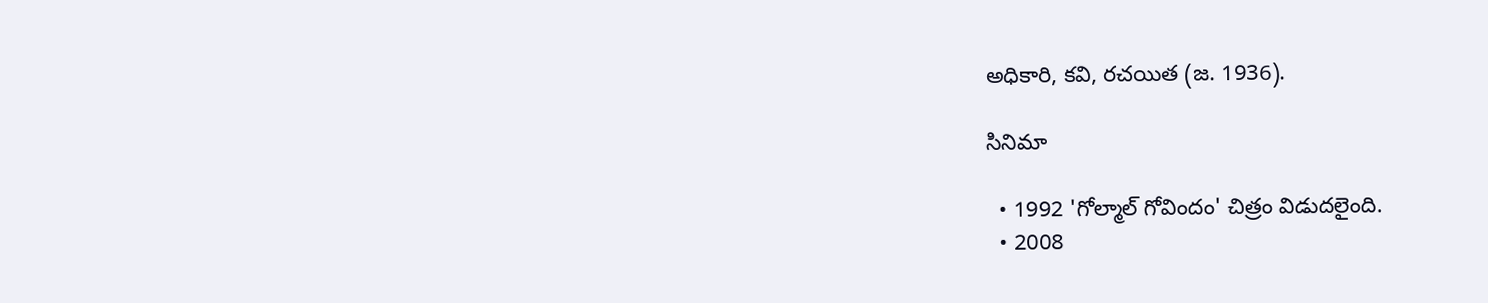అధికారి, కవి, రచయిత (జ. 1936).

సినిమా

  • 1992 'గోల్మాల్ గోవిందం' చిత్రం విడుదలైంది.
  • 2008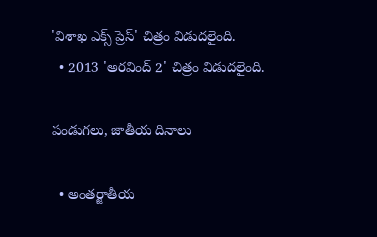'విశాఖ ఎక్స్ ప్రెస్' చిత్రం విడుదలైంది.
  • 2013 'అరవింద్ 2' చిత్రం విడుదలైంది.

పండుగలు, జాతీయ దినాలు

  • అంతర్జాతీయ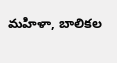మహిళా, బాలికల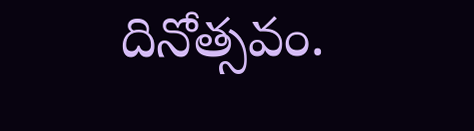దినోత్సవం.